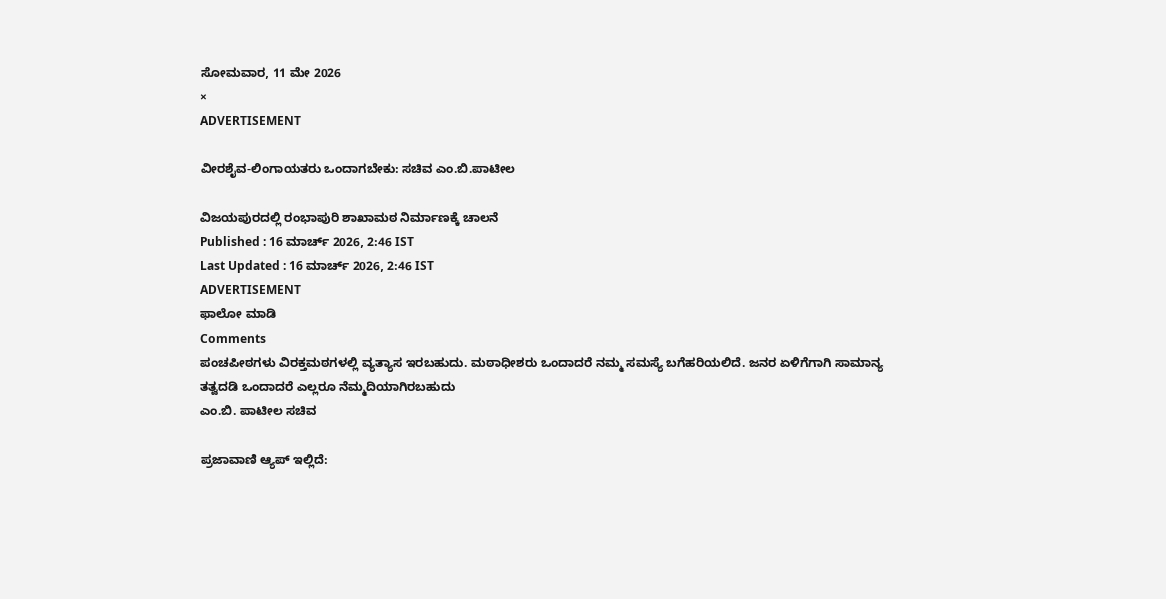ಸೋಮವಾರ, 11 ಮೇ 2026
×
ADVERTISEMENT

ವೀರಶೈವ-ಲಿಂಗಾಯತರು ಒಂದಾಗಬೇಕು: ಸಚಿವ ಎಂ.ಬಿ.ಪಾಟೀಲ

ವಿಜಯಪುರದಲ್ಲಿ ರಂಭಾಪುರಿ ಶಾಖಾಮಠ ನಿರ್ಮಾಣಕ್ಕೆ ಚಾಲನೆ
Published : 16 ಮಾರ್ಚ್ 2026, 2:46 IST
Last Updated : 16 ಮಾರ್ಚ್ 2026, 2:46 IST
ADVERTISEMENT
ಫಾಲೋ ಮಾಡಿ
Comments
ಪಂಚಪೀಠಗಳು ವಿರಕ್ತಮಠಗಳಲ್ಲಿ ವ್ಯತ್ಯಾಸ ಇರಬಹುದು. ಮಠಾಧೀಶರು ಒಂದಾದರೆ ನಮ್ಮ ಸಮಸ್ಯೆ ಬಗೆಹರಿಯಲಿದೆ. ಜನರ ಏಳಿಗೆಗಾಗಿ ಸಾಮಾನ್ಯ ತತ್ವದಡಿ ಒಂದಾದರೆ ಎಲ್ಲರೂ ನೆಮ್ಮದಿಯಾಗಿರಬಹುದು
ಎಂ.ಬಿ. ಪಾಟೀಲ ಸಚಿವ

ಪ್ರಜಾವಾಣಿ ಆ್ಯಪ್ ಇಲ್ಲಿದೆ: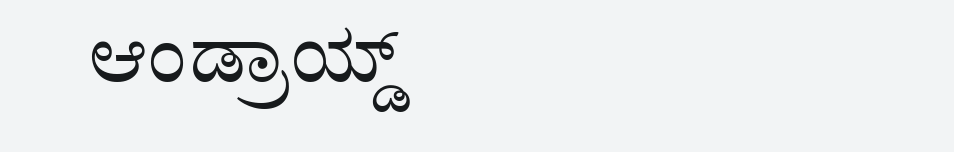ಆಂಡ್ರಾಯ್ಡ್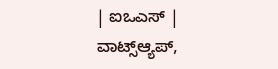| ಐಒಎಸ್ | ವಾಟ್ಸ್ಆ್ಯಪ್,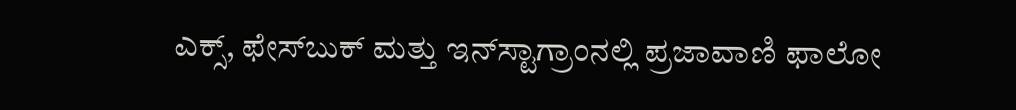ಎಕ್ಸ್, ಫೇಸ್‌ಬುಕ್ ಮತ್ತು ಇನ್‌ಸ್ಟಾಗ್ರಾಂನಲ್ಲಿ ಪ್ರಜಾವಾಣಿ ಫಾಲೋ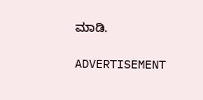ಮಾಡಿ.

ADVERTISEMENT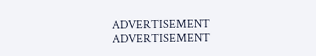ADVERTISEMENT
ADVERTISEMENT